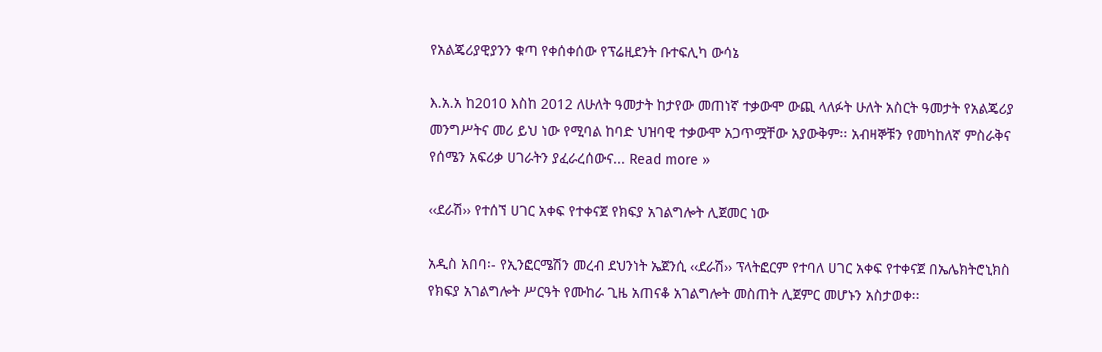የአልጄሪያዊያንን ቁጣ የቀሰቀሰው የፕሬዚደንት ቡተፍሊካ ውሳኔ

እ.አ.አ ከ2010 እስከ 2012 ለሁለት ዓመታት ከታየው መጠነኛ ተቃውሞ ውጪ ላለፉት ሁለት አስርት ዓመታት የአልጄሪያ መንግሥትና መሪ ይህ ነው የሚባል ከባድ ህዝባዊ ተቃውሞ አጋጥሟቸው አያውቅም፡፡ አብዛኞቹን የመካከለኛ ምስራቅና የሰሜን አፍሪቃ ሀገራትን ያፈራረሰውና... Read more »

‹‹ደራሽ›› የተሰኘ ሀገር አቀፍ የተቀናጀ የክፍያ አገልግሎት ሊጀመር ነው

አዲስ አበባ፡- የኢንፎርሜሽን መረብ ደህንነት ኤጀንሲ ‹‹ደራሽ›› ፕላትፎርም የተባለ ሀገር አቀፍ የተቀናጀ በኤሌክትሮኒክስ የክፍያ አገልግሎት ሥርዓት የሙከራ ጊዜ አጠናቆ አገልግሎት መስጠት ሊጀምር መሆኑን አስታወቀ፡፡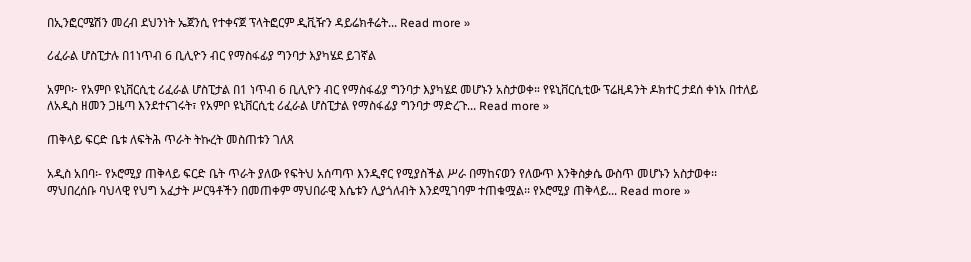በኢንፎርሜሽን መረብ ደህንነት ኤጀንሲ የተቀናጀ ፕላትፎርም ዲቪዥን ዳይሬክቶሬት... Read more »

ሪፈራል ሆስፒታሉ በ1ነጥብ 6 ቢሊዮን ብር የማስፋፊያ ግንባታ እያካሄደ ይገኛል

አምቦ፦ የአምቦ ዩኒቨርሲቲ ሪፈራል ሆስፒታል በ1 ነጥብ 6 ቢሊዮን ብር የማስፋፊያ ግንባታ እያካሄደ መሆኑን አስታወቀ። የዩኒቨርሲቲው ፕሬዚዳንት ዶክተር ታደሰ ቀነአ በተለይ ለአዲስ ዘመን ጋዜጣ እንደተናገሩት፣ የአምቦ ዩኒቨርሲቲ ሪፈራል ሆስፒታል የማስፋፊያ ግንባታ ማድረጉ... Read more »

ጠቅላይ ፍርድ ቤቱ ለፍትሕ ጥራት ትኩረት መስጠቱን ገለጸ

አዲስ አበባ፡- የኦሮሚያ ጠቅላይ ፍርድ ቤት ጥራት ያለው የፍትህ አሰጣጥ እንዲኖር የሚያስችል ሥራ በማከናወን የለውጥ እንቅስቃሴ ውስጥ መሆኑን አስታወቀ፡፡ ማህበረሰቡ ባህላዊ የህግ አፈታት ሥርዓቶችን በመጠቀም ማህበራዊ እሴቱን ሊያጎለብት እንደሚገባም ተጠቁሟል፡፡ የኦሮሚያ ጠቅላይ... Read more »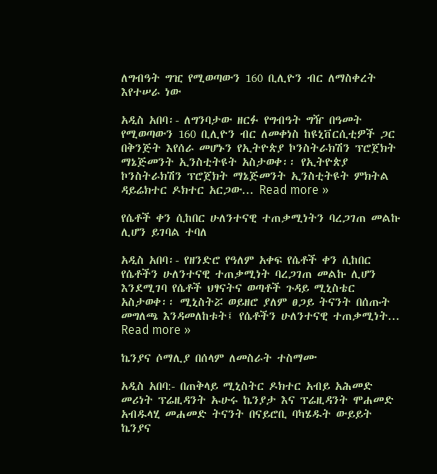ለግብዓት ግዢ የሚወጣውን 160 ቢሊዮን ብር ለማስቀረት እየተሠራ ነው

አዲስ አበባ፡- ለግንባታው ዘርፉ የግብዓት ግዥ በዓመት የሚወጣውን 160 ቢሊዮን ብር ለመቀነስ ከዩኒቨርሲቲዎች ጋር በቅንጅት እየሰራ መሆኑን የኢትዮጵያ ኮንስትራክሽን ፕሮጀክት ማኔጅመንት ኢንስቲትዩት አስታወቀ፡፡ የኢትዮጵያ ኮንስትራክሽን ፕሮጀክት ማኔጅመንት ኢንስቲትዩት ምክትል ዳይሬክተር ዶክተር አርጋው... Read more »

የሴቶች ቀን ሲከበር ሁለንተናዊ ተጠቃሚነትን ባረጋገጠ መልኩ ሊሆን ይገባል ተባለ

አዲስ አበባ፡- የዘንድሮ የዓለም አቀፍ የሴቶች ቀን ሲከበር የሴቶችን ሁለንተናዊ ተጠቃሚነት ባረጋገጠ መልኩ ሊሆን እንደሚገባ የሴቶች ህፃናትና ወጣቶች ጉዳይ ሚኒስቴር አስታወቀ፡፡ ሚኒስትሯ ወይዘሮ ያለም ፀጋይ ትናንት በሰጡት መግለጫ እንዳመለከቱት፤ የሴቶችን ሁለንተናዊ ተጠቃሚነት... Read more »

ኬንያና ሶማሊያ በሰላም ለመስራት ተስማሙ

አዲስ አበባ:- በጠቅላይ ሚኒስትር ዶክተር አብይ አሕመድ መሪነት ፕሬዚዳንት ኡሁሩ ኬንያታ እና ፕሬዚዳንት ሞሐመድ አብዱላሂ መሐመድ ትናንት በናይሮቢ ባካሄዱት ውይይት ኬንያና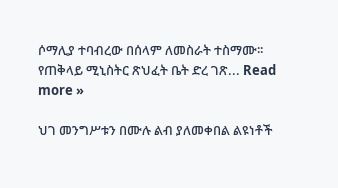ሶማሊያ ተባብረው በሰላም ለመስራት ተስማሙ፡፡ የጠቅላይ ሚኒስትር ጽህፈት ቤት ድረ ገጽ... Read more »

ህገ መንግሥቱን በሙሉ ልብ ያለመቀበል ልዩነቶች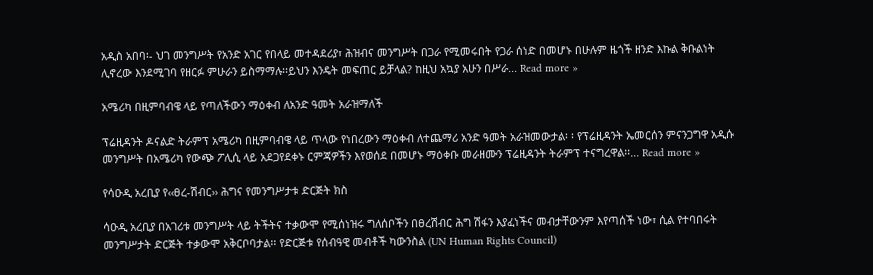አዲስ አበባ፡- ህገ መንግሥት የአንድ አገር የበላይ መተዳደሪያ፣ ሕዝብና መንግሥት በጋራ የሚመሩበት የጋራ ሰነድ በመሆኑ በሁሉም ዜጎች ዘንድ እኩል ቅቡልነት ሊኖረው እንደሚገባ የዘርፉ ምሁራን ይስማማሉ፡፡ይህን እንዴት መፍጠር ይቻላል? ከዚህ አኳያ አሁን በሥራ... Read more »

አሜሪካ በዚምባብዌ ላይ የጣለችውን ማዕቀብ ለአንድ ዓመት አራዝማለች

ፕሬዚዳንት ዶናልድ ትራምፕ አሜሪካ በዚምባብዌ ላይ ጥላው የነበረውን ማዕቀብ ለተጨማሪ አንድ ዓመት አራዝመውታል፡ ፡ የፕሬዚዳንት ኤመርሰን ምናንጋግዋ አዲሱ መንግሥት በአሜሪካ የውጭ ፖሊሲ ላይ አደጋየደቀኑ ርምጃዎችን እየወሰደ በመሆኑ ማዕቀቡ መራዘሙን ፕሬዚዳንት ትራምፕ ተናግረዋል፡፡... Read more »

የሳዑዲ አረቢያ የ‹‹ፀረ-ሽብር›› ሕግና የመንግሥታቱ ድርጅት ክስ

ሳዑዲ አረቢያ በአገሪቱ መንግሥት ላይ ትችትና ተቃውሞ የሚሰነዝሩ ግለሰቦችን በፀረሽብር ሕግ ሽፋን እያፈነችና መብታቸውንም እየጣሰች ነው፣ ሲል የተባበሩት መንግሥታት ድርጅት ተቃውሞ አቅርቦባታል፡፡ የድርጅቱ የሰብዓዊ መብቶች ካውንስል (UN Human Rights Council)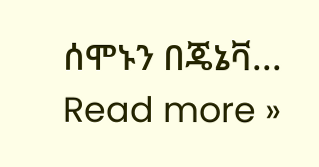ሰሞኑን በጄኔቫ... Read more »